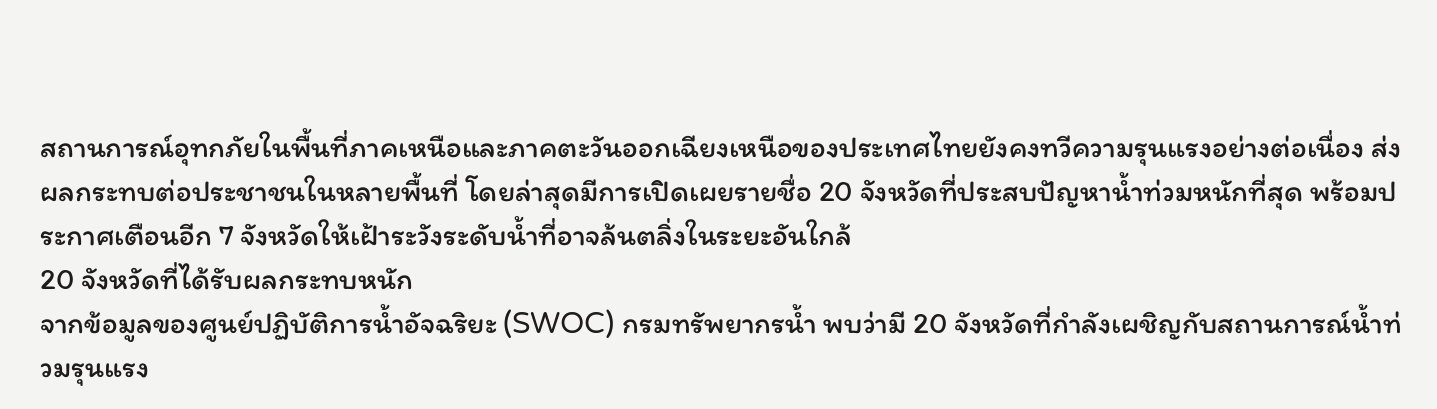สถานการณ์อุทกภัยในพื้นที่ภาคเหนือและภาคตะวันออกเฉียงเหนือของประเทศไทยยังคงทวีความรุนแรงอย่างต่อเนื่อง ส่งผลกระทบต่อประชาชนในหลายพื้นที่ โดยล่าสุดมีการเปิดเผยรายชื่อ 20 จังหวัดที่ประสบปัญหาน้ำท่วมหนักที่สุด พร้อมประกาศเตือนอีก 7 จังหวัดให้เฝ้าระวังระดับน้ำที่อาจล้นตลิ่งในระยะอันใกล้
20 จังหวัดที่ได้รับผลกระทบหนัก
จากข้อมูลของศูนย์ปฏิบัติการน้ำอัจฉริยะ (SWOC) กรมทรัพยากรน้ำ พบว่ามี 20 จังหวัดที่กำลังเผชิญกับสถานการณ์น้ำท่วมรุนแรง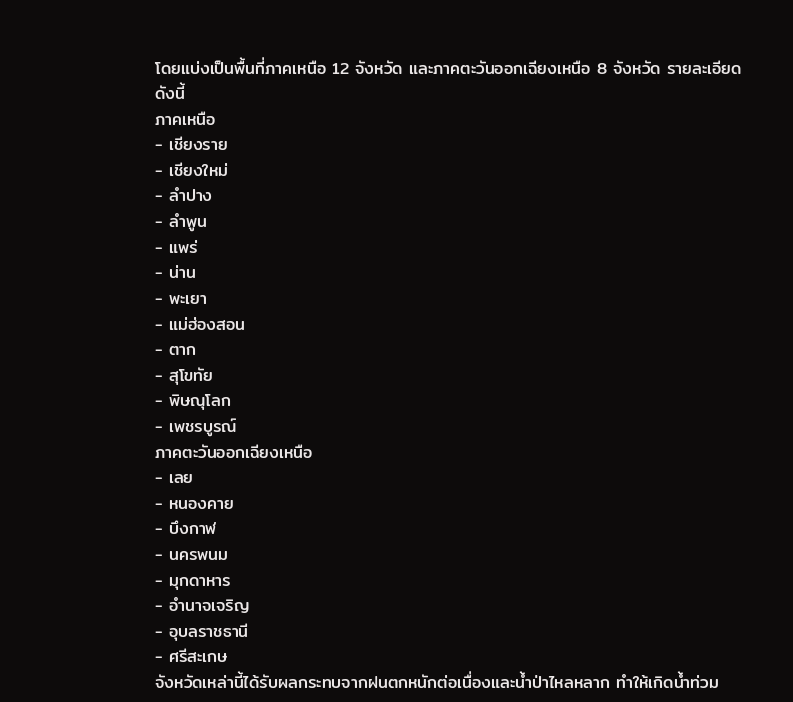โดยแบ่งเป็นพื้นที่ภาคเหนือ 12 จังหวัด และภาคตะวันออกเฉียงเหนือ 8 จังหวัด รายละเอียดดังนี้
ภาคเหนือ
- เชียงราย
- เชียงใหม่
- ลำปาง
- ลำพูน
- แพร่
- น่าน
- พะเยา
- แม่ฮ่องสอน
- ตาก
- สุโขทัย
- พิษณุโลก
- เพชรบูรณ์
ภาคตะวันออกเฉียงเหนือ
- เลย
- หนองคาย
- บึงกาฬ
- นครพนม
- มุกดาหาร
- อำนาจเจริญ
- อุบลราชธานี
- ศรีสะเกษ
จังหวัดเหล่านี้ได้รับผลกระทบจากฝนตกหนักต่อเนื่องและน้ำป่าไหลหลาก ทำให้เกิดน้ำท่วม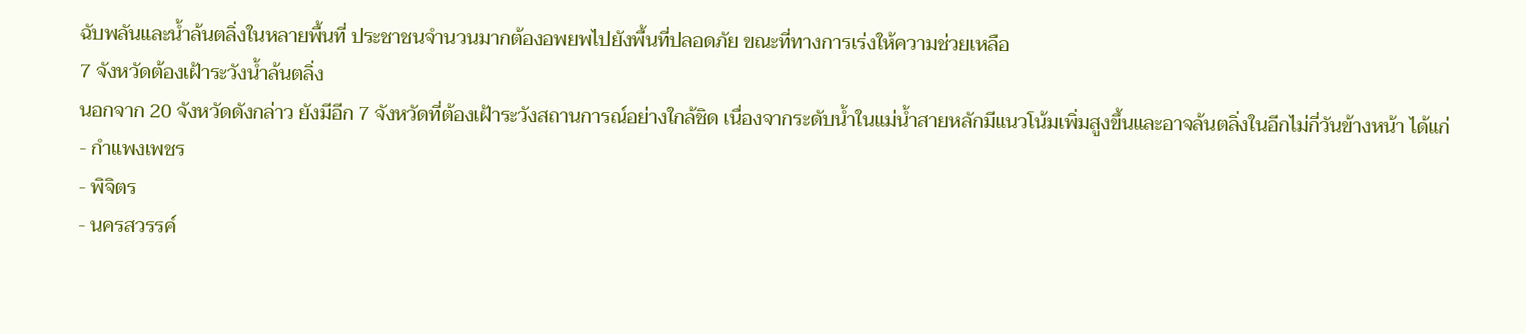ฉับพลันและน้ำล้นตลิ่งในหลายพื้นที่ ประชาชนจำนวนมากต้องอพยพไปยังพื้นที่ปลอดภัย ขณะที่ทางการเร่งให้ความช่วยเหลือ
7 จังหวัดต้องเฝ้าระวังน้ำล้นตลิ่ง
นอกจาก 20 จังหวัดดังกล่าว ยังมีอีก 7 จังหวัดที่ต้องเฝ้าระวังสถานการณ์อย่างใกล้ชิด เนื่องจากระดับน้ำในแม่น้ำสายหลักมีแนวโน้มเพิ่มสูงขึ้นและอาจล้นตลิ่งในอีกไม่กี่วันข้างหน้า ได้แก่
- กำแพงเพชร
- พิจิตร
- นครสวรรค์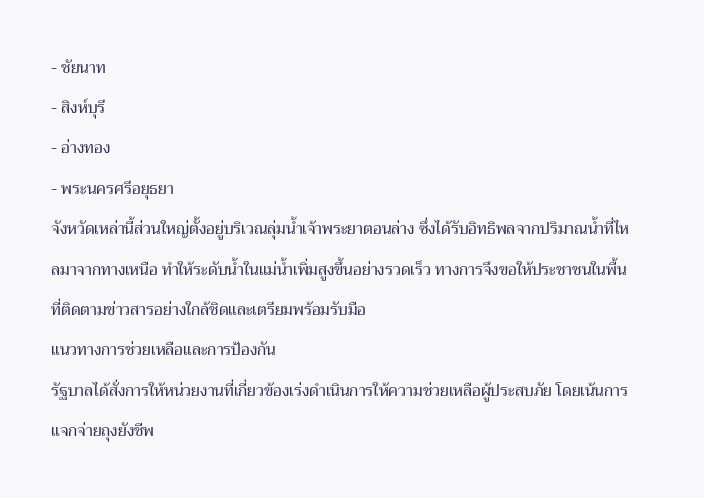- ชัยนาท
- สิงห์บุรี
- อ่างทอง
- พระนครศรีอยุธยา
จังหวัดเหล่านี้ส่วนใหญ่ตั้งอยู่บริเวณลุ่มน้ำเจ้าพระยาตอนล่าง ซึ่งได้รับอิทธิพลจากปริมาณน้ำที่ไหลมาจากทางเหนือ ทำให้ระดับน้ำในแม่น้ำเพิ่มสูงขึ้นอย่างรวดเร็ว ทางการจึงขอให้ประชาชนในพื้นที่ติดตามข่าวสารอย่างใกล้ชิดและเตรียมพร้อมรับมือ
แนวทางการช่วยเหลือและการป้องกัน
รัฐบาลได้สั่งการให้หน่วยงานที่เกี่ยวข้องเร่งดำเนินการให้ความช่วยเหลือผู้ประสบภัย โดยเน้นการแจกจ่ายถุงยังชีพ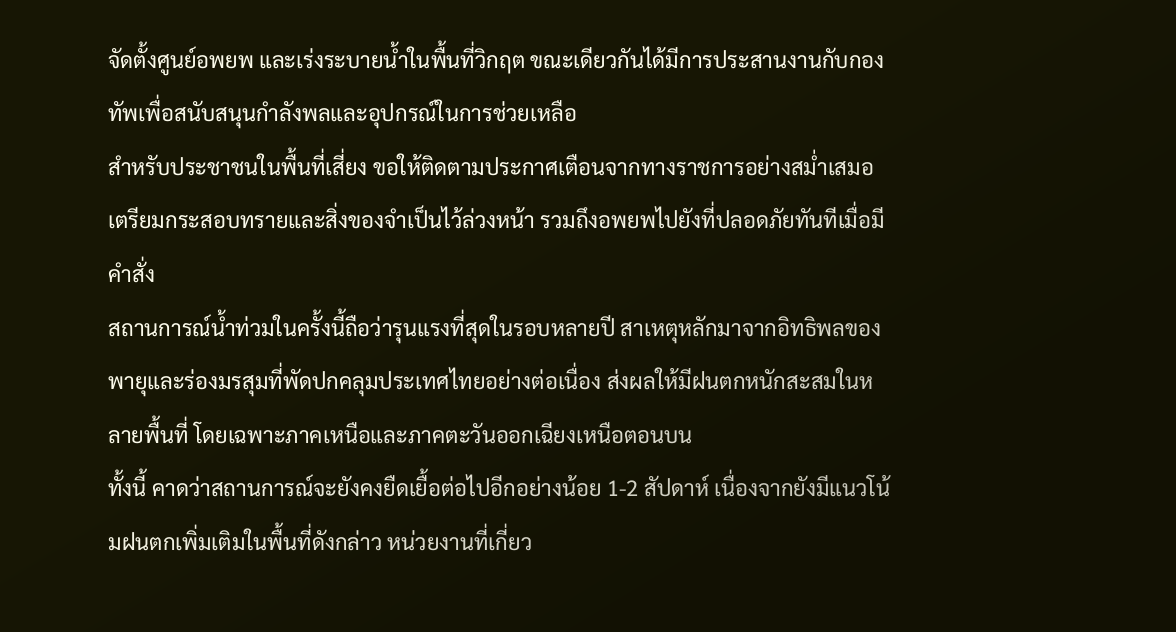จัดตั้งศูนย์อพยพ และเร่งระบายน้ำในพื้นที่วิกฤต ขณะเดียวกันได้มีการประสานงานกับกองทัพเพื่อสนับสนุนกำลังพลและอุปกรณ์ในการช่วยเหลือ
สำหรับประชาชนในพื้นที่เสี่ยง ขอให้ติดตามประกาศเตือนจากทางราชการอย่างสม่ำเสมอ เตรียมกระสอบทรายและสิ่งของจำเป็นไว้ล่วงหน้า รวมถึงอพยพไปยังที่ปลอดภัยทันทีเมื่อมีคำสั่ง
สถานการณ์น้ำท่วมในครั้งนี้ถือว่ารุนแรงที่สุดในรอบหลายปี สาเหตุหลักมาจากอิทธิพลของพายุและร่องมรสุมที่พัดปกคลุมประเทศไทยอย่างต่อเนื่อง ส่งผลให้มีฝนตกหนักสะสมในหลายพื้นที่ โดยเฉพาะภาคเหนือและภาคตะวันออกเฉียงเหนือตอนบน
ทั้งนี้ คาดว่าสถานการณ์จะยังคงยืดเยื้อต่อไปอีกอย่างน้อย 1-2 สัปดาห์ เนื่องจากยังมีแนวโน้มฝนตกเพิ่มเติมในพื้นที่ดังกล่าว หน่วยงานที่เกี่ยว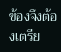ข้องจึงต้องเตรีย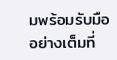มพร้อมรับมืออย่างเต็มที่